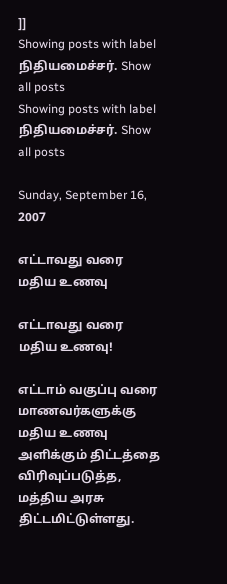]]
Showing posts with label நிதியமைச்சர். Show all posts
Showing posts with label நிதியமைச்சர். Show all posts

Sunday, September 16, 2007

எட்டாவது வரை மதிய உணவு

எட்டாவது வரை மதிய உணவு!

எட்டாம் வகுப்பு வரை மாணவர்களுக்கு மதிய உணவு அளிக்கும் திட்டத்தை விரிவுப்படுத்த, மத்திய அரசு திட்டமிட்டுள்ளது.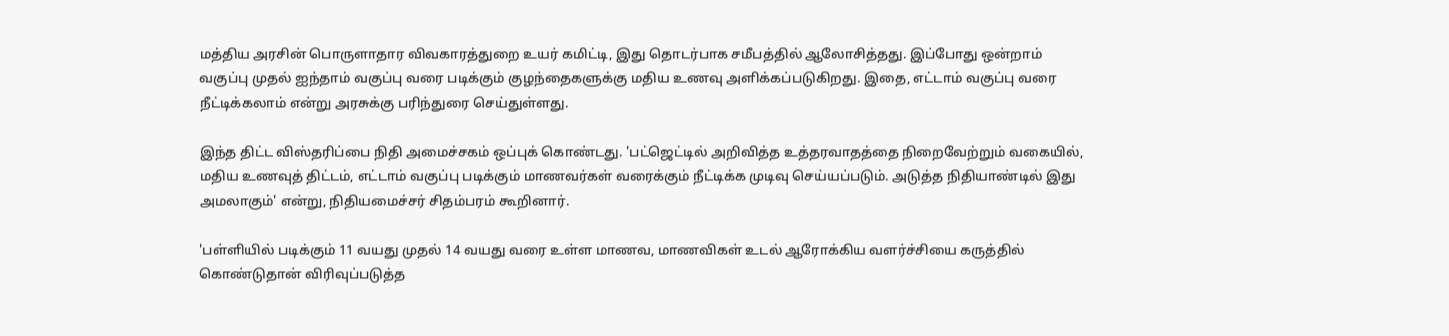மத்திய அரசின் பொருளாதார விவகாரத்துறை உயர் கமிட்டி, இது தொடர்பாக சமீபத்தில் ஆலோசித்தது. இப்போது ஒன்றாம் வகுப்பு முதல் ஐந்தாம் வகுப்பு வரை படிக்கும் குழந்தைகளுக்கு மதிய உணவு அளிக்கப்படுகிறது. இதை, எட்டாம் வகுப்பு வரை நீட்டிக்கலாம் என்று அரசுக்கு பரிந்துரை செய்துள்ளது.

இந்த திட்ட விஸ்தரிப்பை நிதி அமைச்சகம் ஒப்புக் கொண்டது. 'பட்ஜெட்டில் அறிவித்த உத்தரவாதத்தை நிறைவேற்றும் வகையில், மதிய உணவுத் திட்டம், எட்டாம் வகுப்பு படிக்கும் மாணவர்கள் வரைக்கும் நீட்டிக்க முடிவு செய்யப்படும். அடுத்த நிதியாண்டில் இது அமலாகும்' என்று, நிதியமைச்சர் சிதம்பரம் கூறினார்.

'பள்ளியில் படிக்கும் 11 வயது முதல் 14 வயது வரை உள்ள மாணவ, மாணவிகள் உடல் ஆரோக்கிய வளர்ச்சியை கருத்தில் கொண்டுதான் விரிவுப்படுத்த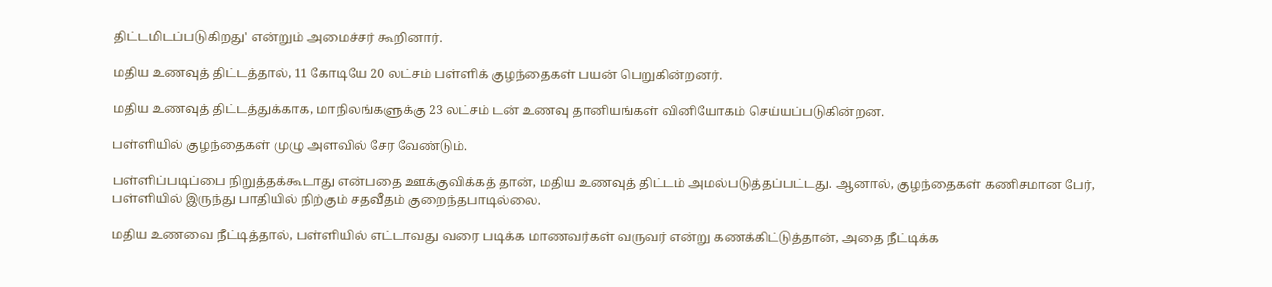திட்டமிடப்படுகிறது' என்றும் அமைச்சர் கூறினார்.

மதிய உணவுத் திட்டத்தால், 11 கோடியே 20 லட்சம் பள்ளிக் குழந்தைகள் பயன் பெறுகின்றனர்.

மதிய உணவுத் திட்டத்துக்காக, மாநிலங்களுக்கு 23 லட்சம் டன் உணவு தானியங்கள் வினியோகம் செய்யப்படுகின்றன.

பள்ளியில் குழந்தைகள் முழு அளவில் சேர வேண்டும்.

பள்ளிப்படிப்பை நிறுத்தக்கூடாது என்பதை ஊக்குவிக்கத் தான், மதிய உணவுத் திட்டம் அமல்படுத்தப்பட்டது. ஆனால், குழந்தைகள் கணிசமான பேர், பள்ளியில் இருந்து பாதியில் நிற்கும் சதவீதம் குறைந்தபாடில்லை.

மதிய உணவை நீட்டித்தால், பள்ளியில் எட்டாவது வரை படிக்க மாணவர்கள் வருவர் என்று கணக்கிட்டுத்தான், அதை நீட்டிக்க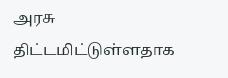அரசு திட்டமிட்டுள்ளதாக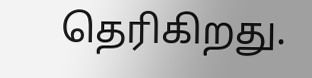தெரிகிறது.